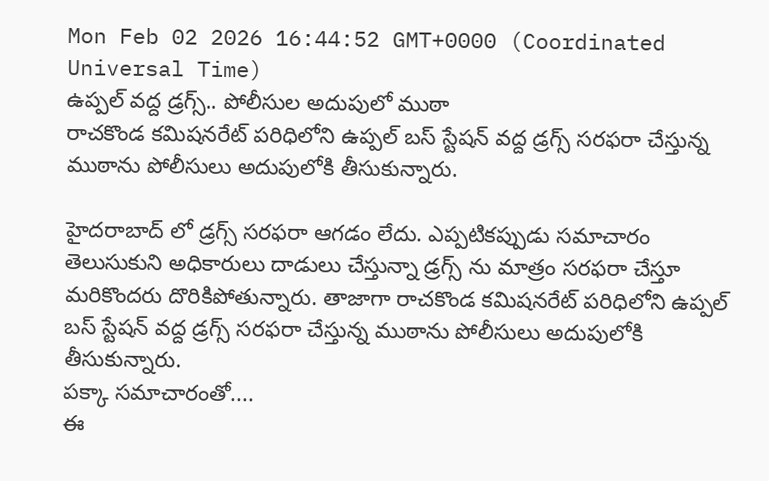Mon Feb 02 2026 16:44:52 GMT+0000 (Coordinated Universal Time)
ఉప్పల్ వద్ద డ్రగ్స్.. పోలీసుల అదుపులో ముఠా
రాచకొండ కమిషనరేట్ పరిధిలోని ఉప్పల్ బస్ స్టేషన్ వద్ద డ్రగ్స్ సరఫరా చేస్తున్న ముఠాను పోలీసులు అదుపులోకి తీసుకున్నారు.

హైదరాబాద్ లో డ్రగ్స్ సరఫరా ఆగడం లేదు. ఎప్పటికప్పుడు సమాచారం తెలుసుకుని అధికారులు దాడులు చేస్తున్నా డ్రగ్స్ ను మాత్రం సరఫరా చేస్తూ మరికొందరు దొరికిపోతున్నారు. తాజాగా రాచకొండ కమిషనరేట్ పరిధిలోని ఉప్పల్ బస్ స్టేషన్ వద్ద డ్రగ్స్ సరఫరా చేస్తున్న ముఠాను పోలీసులు అదుపులోకి తీసుకున్నారు.
పక్కా సమాచారంతో....
ఈ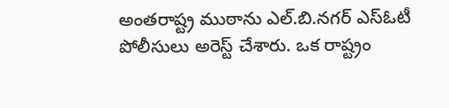అంతరాష్ట్ర ముఠాను ఎల్.బి.నగర్ ఎస్ఓటీ పోలీసులు అరెస్ట్ చేశారు. ఒక రాష్ట్రం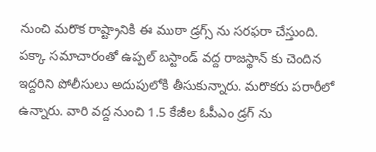నుంచి మరొక రాష్ట్రానికి ఈ ముఠా డ్రగ్స్ ను సరఫరా చేస్తుంది. పక్కా సమాచారంతో ఉప్పల్ బస్టాండ్ వద్ద రాజస్థాన్ కు చెందిన ఇద్దరిని పోలీసులు అదుపులోకి తీసుకున్నారు. మరొకరు పరారీలో ఉన్నారు. వారి వద్ద నుంచి 1.5 కేజీల ఓపీఎం డ్రగ్ ను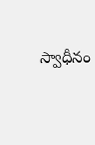స్వాధీనం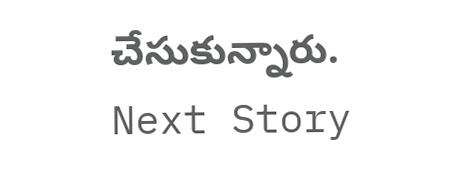చేసుకున్నారు.
Next Story